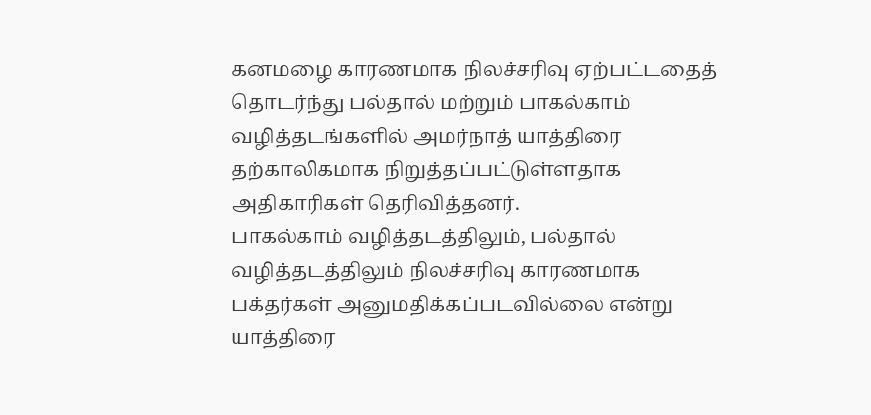கனமழை காரணமாக நிலச்சரிவு ஏற்பட்டதைத் தொடர்ந்து பல்தால் மற்றும் பாகல்காம் வழித்தடங்களில் அமர்நாத் யாத்திரை தற்காலிகமாக நிறுத்தப்பட்டுள்ளதாக அதிகாரிகள் தெரிவித்தனர்.
பாகல்காம் வழித்தடத்திலும், பல்தால் வழித்தடத்திலும் நிலச்சரிவு காரணமாக பக்தர்கள் அனுமதிக்கப்படவில்லை என்று யாத்திரை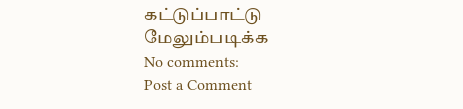கட்டுப்பாட்டு
மேலும்படிக்க
No comments:
Post a Comment